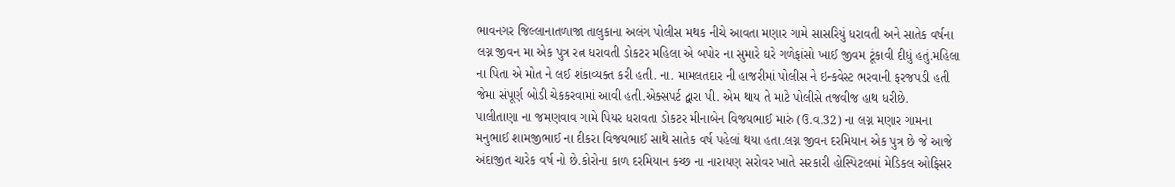ભાવનગર જિલ્લાનાતળાજા તાલુકાના અલંગ પોલીસ મથક નીચે આવતા મણાર ગામે સાસરિયું ધરાવતી અને સાતેક વર્ષના લગ્ન જીવન મા એક પુત્ર રત્ન ધરાવતી ડોકટર મહિલા એ બપોર ના સુમારે ઘરે ગળેફાંસો ખાઈ જીવમ ટૂંકાવી દીધું હતું.મહિલા ના પિતા એ મોત ને લઈ શંકાવ્યક્ત કરી હતી. ના. મામલતદાર ની હાજરીમાં પોલીસ ને ઇન્કવેસ્ટ ભરવાની ફરજપડી હતી જેમા સંપૂર્ણ બોડી ચેકકરવામાં આવી હતી.એક્સપર્ટ દ્વારા પી. એમ થાય તે માટે પોલીસે તજવીજ હાથ ધરીછે.
પાલીતાણા ના જમણવાવ ગામે પિયર ધરાવતા ડોકટર મીનાબેન વિજયભાઈ મારું (ઉ.વ.32) ના લગ્ન મણાર ગામના મનુભાઈ શામજીભાઈ ના દીકરા વિજયભાઈ સાથે સાતેક વર્ષ પહેલાં થયા હતા.લગ્ન જીવન દરમિયાન એક પુત્ર છે જે આજે અંદાજીત ચારેક વર્ષ નો છે.કોરોના કાળ દરમિયાન કચ્છ ના નારાયણ સરોવર ખાતે સરકારી હોસ્પિટલમાં મેડિકલ ઓફિસર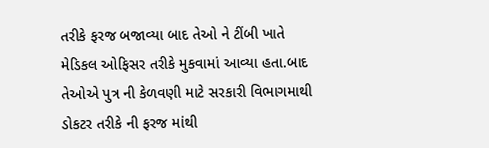તરીકે ફરજ બજાવ્યા બાદ તેઓ ને ટીંબી ખાતે મેડિકલ ઓફિસર તરીકે મુકવામાં આવ્યા હતા.બાદ તેઓએ પુત્ર ની કેળવણી માટે સરકારી વિભાગમાથી ડોકટર તરીકે ની ફરજ માંથી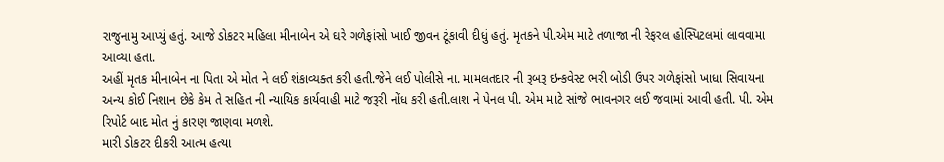રાજુનામુ આપ્યું હતું. આજે ડોકટર મહિલા મીનાબેન એ ઘરે ગળેફાંસો ખાઈ જીવન ટૂંકાવી દીધું હતું. મૃતકને પી.એમ માટે તળાજા ની રેફરલ હોસ્પિટલમાં લાવવામા આવ્યા હતા.
અહીં મૃતક મીનાબેન ના પિતા એ મોત ને લઈ શંકાવ્યક્ત કરી હતી.જેને લઈ પોલીસે ના. મામલતદાર ની રૂબરૂ ઇન્કવેસ્ટ ભરી બોડી ઉપર ગળેફાંસો ખાધા સિવાયના અન્ય કોઈ નિશાન છેકે કેમ તે સહિત ની ન્યાયિક કાર્યવાહી માટે જરૂરી નોંધ કરી હતી.લાશ ને પેનલ પી. એમ માટે સાંજે ભાવનગર લઈ જવામાં આવી હતી. પી. એમ રિપોર્ટ બાદ મોત નું કારણ જાણવા મળશે.
મારી ડોકટર દીકરી આત્મ હત્યા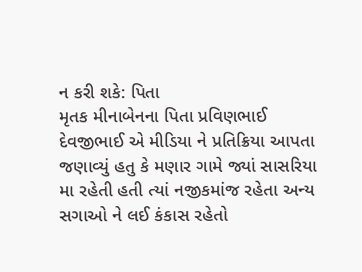ન કરી શકે: પિતા
મૃતક મીનાબેનના પિતા પ્રવિણભાઈ દેવજીભાઈ એ મીડિયા ને પ્રતિક્રિયા આપતા જણાવ્યું હતુ કે મણાર ગામે જ્યાં સાસરિયા મા રહેતી હતી ત્યાં નજીકમાંજ રહેતા અન્ય સગાઓ ને લઈ કંકાસ રહેતો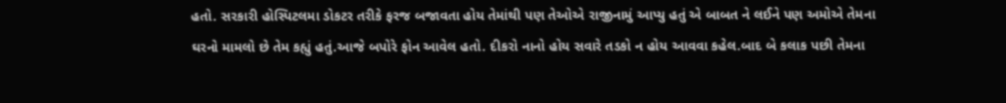હતો. સરકારી હોસ્પિટલમા ડોકટર તરીકે ફરજ બજાવતા હોય તેમાંથી પણ તેઓએ રાજીનામું આપ્યુ હતું એ બાબત ને લઈને પણ અમોએ તેમના ઘરનો મામલો છે તેમ કહ્યું હતું.આજે બપોરે ફોન આવેલ હતો. દીકરો નાનો હોય સવારે તડકો ન હોય આવવા કહેલ.બાદ બે કલાક પછી તેમના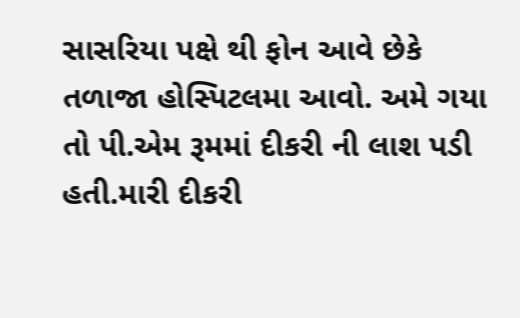સાસરિયા પક્ષે થી ફોન આવે છેકે તળાજા હોસ્પિટલમા આવો. અમે ગયા તો પી.એમ રૂમમાં દીકરી ની લાશ પડી હતી.મારી દીકરી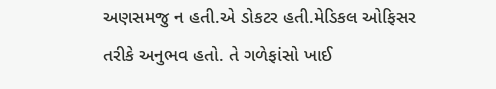અણસમજુ ન હતી.એ ડોકટર હતી.મેડિકલ ઓફિસર તરીકે અનુભવ હતો. તે ગળેફાંસો ખાઈ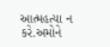આત્મહત્યા ન કરે.અમોને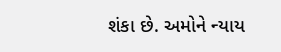શંકા છે. અમોને ન્યાય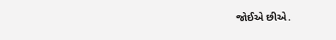જોઈએ છીએ.